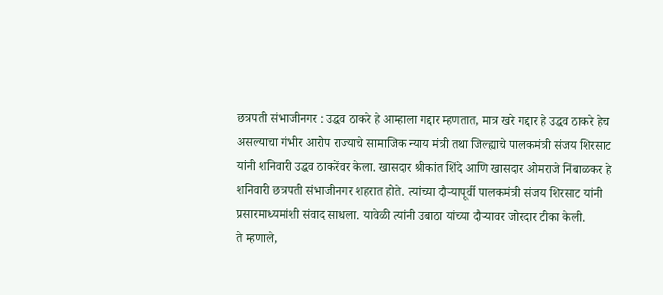छत्रपती संभाजीनगर : उद्धव ठाकरे हे आम्हाला गद्दार म्हणतात, मात्र खरे गद्दार हे उद्धव ठाकरे हेच असल्याचा गंभीर आरोप राज्याचे सामाजिक न्याय मंत्री तथा जिल्ह्याचे पालकमंत्री संजय शिरसाट यांनी शनिवारी उद्धव ठाकरेंवर केला. खासदार श्रीकांत शिंदे आणि खासदार ओमराजे निंबाळकर हे शनिवारी छत्रपती संभाजीनगर शहरात होते. त्यांच्या दौऱ्यापूर्वी पालकमंत्री संजय शिरसाट यांनी प्रसारमाध्यमांशी संवाद साधला. यावेळी त्यांनी उबाठा यांच्या दौऱ्यावर जोरदार टीका केली.
ते म्हणाले,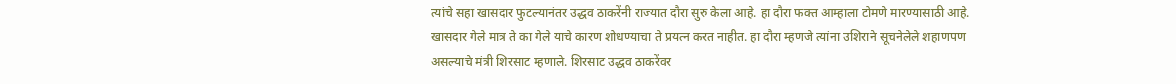त्यांचे सहा खासदार फुटल्यानंतर उद्धव ठाकरेंनी राज्यात दौरा सुरु केला आहे. हा दौरा फक्त आम्हाला टोमणे मारण्यासाठी आहे. खासदार गेले मात्र ते का गेले याचे कारण शोधण्याचा ते प्रयत्न करत नाहीत. हा दौरा म्हणजे त्यांना उशिराने सूचनेलेले शहाणपण असल्याचे मंत्री शिरसाट म्हणाले. शिरसाट उद्धव ठाकरेंवर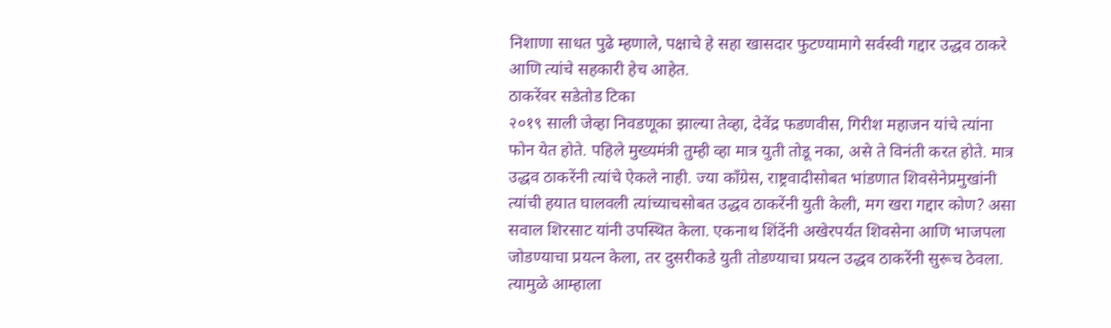निशाणा साधत पुढे म्हणाले, पक्षाचे हे सहा खासदार फुटण्यामागे सर्वस्वी गद्दार उद्धव ठाकरे आणि त्यांचे सहकारी हेच आहेत.
ठाकरेंवर सडेतोड टिका
२०१९ साली जेव्हा निवडणूका झाल्या तेव्हा, देवेंद्र फडणवीस, गिरीश महाजन यांचे त्यांना फोन येत होते. पहिले मुख्यमंत्री तुम्ही व्हा मात्र युती तोडू नका, असे ते विनंती करत होते. मात्र उद्धव ठाकरेंनी त्यांचे ऐकले नाही. ज्या काँग्रेस, राष्ट्रवादीसोबत भांडणात शिवसेनेप्रमुखांनी त्यांची हयात घालवली त्यांच्याचसोबत उद्धव ठाकरेंनी युती केली, मग खरा गद्दार कोण? असा सवाल शिरसाट यांनी उपस्थित केला. एकनाथ शिंदेंनी अखेरपर्यंत शिवसेना आणि भाजपला जोडण्याचा प्रयत्न केला, तर दुसरीकडे युती तोडण्याचा प्रयत्न उद्धव ठाकरेंनी सुरूच ठेवला. त्यामुळे आम्हाला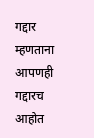गद्दार म्हणताना आपणही गद्दारच आहोत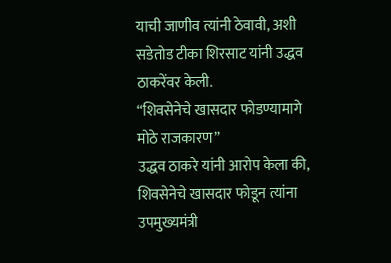याची जाणीव त्यांनी ठेवावी, अशी सडेतोड टीका शिरसाट यांनी उद्धव ठाकरेंवर केली.
“शिवसेनेचे खासदार फोडण्यामागे मोठे राजकारण”
उद्धव ठाकरे यांनी आरोप केला की, शिवसेनेचे खासदार फोडून त्यांना उपमुख्यमंत्री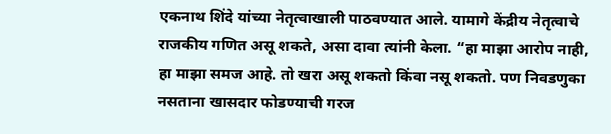एकनाथ शिंदे यांच्या नेतृत्वाखाली पाठवण्यात आले. यामागे केंद्रीय नेतृत्वाचे राजकीय गणित असू शकते, असा दावा त्यांनी केला. “हा माझा आरोप नाही, हा माझा समज आहे. तो खरा असू शकतो किंवा नसू शकतो. पण निवडणुका नसताना खासदार फोडण्याची गरज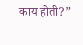काय होती?”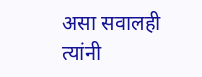असा सवालही त्यांनी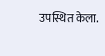उपस्थित केला.